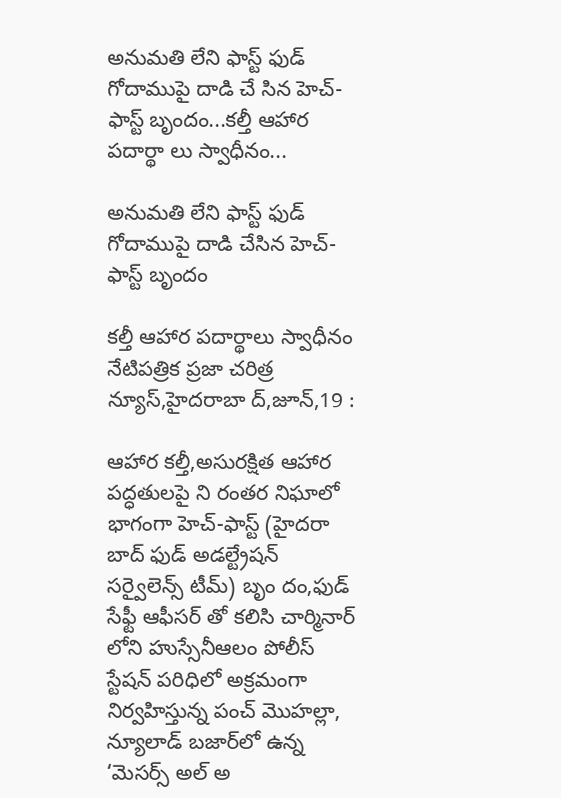అనుమతి లేని ఫాస్ట్ ఫుడ్ గోదాముపై దాడి చే సిన హెచ్-ఫాస్ట్ బృందం...కల్తీ ఆహార పదార్థా లు స్వాధీనం...

అనుమతి లేని ఫాస్ట్ ఫుడ్ గోదాముపై దాడి చేసిన హెచ్-ఫాస్ట్ బృందం

కల్తీ ఆహార పదార్థాలు స్వాధీనం
నేటిపత్రిక ప్రజా చరిత్ర న్యూస్,హైదరాబా ద్,జూన్,19 :

ఆహార కల్తీ,అసురక్షిత ఆహార పద్ధతులపై ని రంతర నిఘాలో భాగంగా హెచ్-ఫాస్ట్ (హైదరా బాద్ ఫుడ్ అడల్ట్రేషన్ సర్వైలెన్స్ టీమ్) బృం దం,ఫుడ్ సేఫ్టీ ఆఫీసర్ తో కలిసి చార్మినార్‌ లోని హుస్సేనీఆలం పోలీస్ స్టేషన్ పరిధిలో అక్రమంగా నిర్వహిస్తున్న పంచ్ మొహల్లా, న్యూలాడ్ బజార్‌లో ఉన్న ‘మెసర్స్ అల్ అ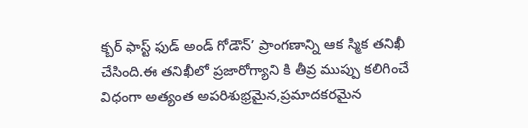క్బర్ ఫాస్ట్ ఫుడ్ అండ్ గోడౌన్’ ప్రాంగణాన్ని ఆక స్మిక తనిఖీ చేసింది.ఈ తనిఖీలో ప్రజారోగ్యాని కి తీవ్ర ముప్పు కలిగించే విధంగా అత్యంత అపరిశుభ్రమైన,ప్రమాదకరమైన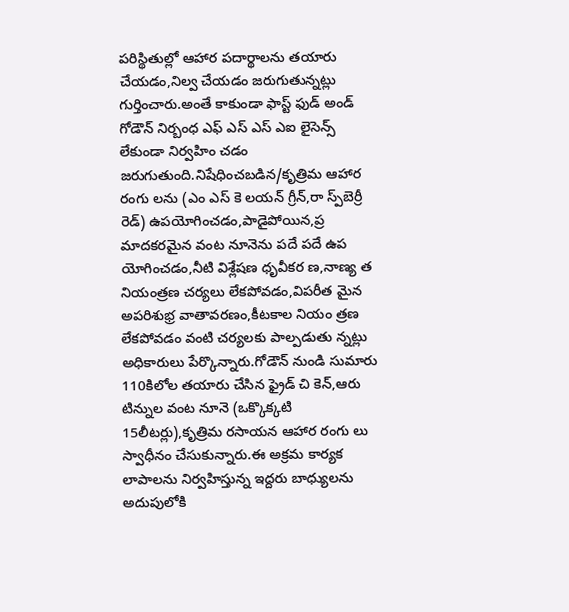పరిస్థితుల్లో ఆహార పదార్థాలను తయారు చేయడం,నిల్వ చేయడం జరుగుతున్నట్లు గుర్తించారు.అంతే కాకుండా ఫాస్ట్ ఫుడ్ అండ్ గోడౌన్ నిర్బంధ ఎఫ్ ఎస్ ఎస్ ఎఐ లైసెన్స్ లేకుండా నిర్వహిం చడం జరుగుతుంది.నిషేధించబడిన/కృత్రిమ ఆహార రంగు లను (ఎం ఎస్ కె లయన్ గ్రీన్,రా స్ప్‌బెర్రీ రెడ్) ఉపయోగించడం,పాడైపోయిన,ప్ర మాదకరమైన వంట నూనెను పదే పదే ఉప యోగించడం,నీటి విశ్లేషణ ధృవీకర ణ,నాణ్య త నియంత్రణ చర్యలు లేకపోవడం,విపరీత మైన అపరిశుభ్ర వాతావరణం,కీటకాల నియం త్రణ లేకపోవడం వంటి చర్యలకు పాల్పడుతు న్నట్లు అధికారులు పేర్కొన్నారు.గోడౌన్ నుండి సుమారు 110కిలోల తయారు చేసిన ఫ్రైడ్ చి కెన్,ఆరు టిన్నుల వంట నూనె (ఒక్కొక్కటి 15లీటర్లు),కృత్రిమ రసాయన ఆహార రంగు లు స్వాధీనం చేసుకున్నారు.ఈ అక్రమ కార్యక లాపాలను నిర్వహిస్తున్న ఇద్దరు బాధ్యులను అదుపులోకి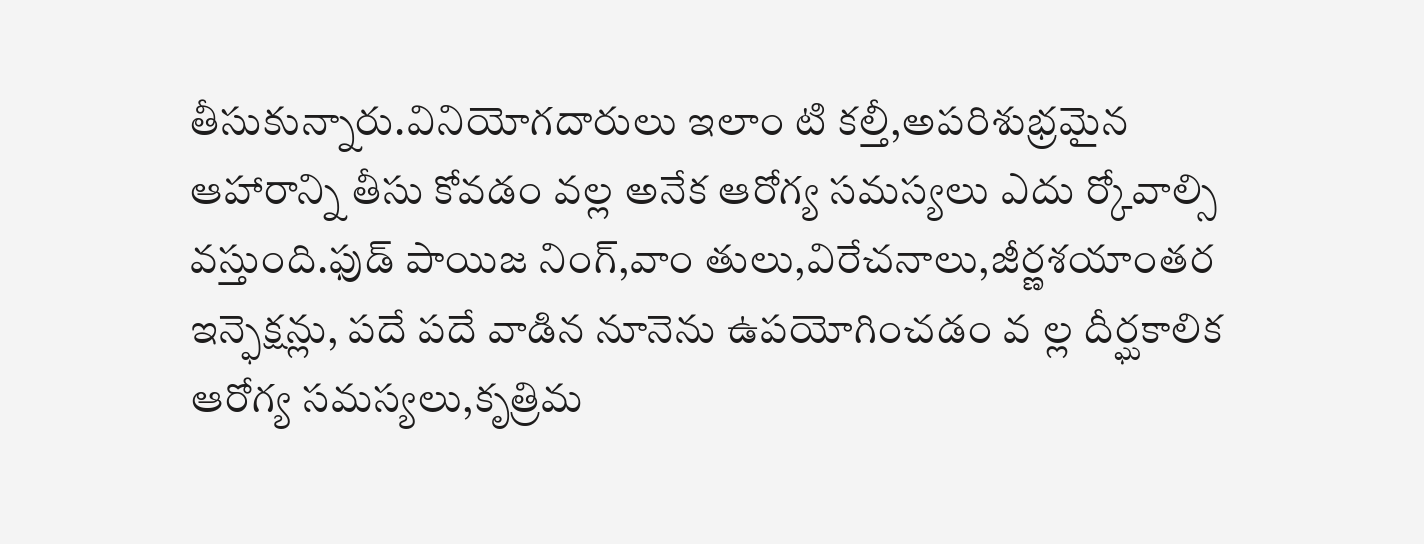తీసుకున్నారు.వినియోగదారులు ఇలాం టి కల్తీ,అపరిశుభ్రమైన ఆహారాన్ని తీసు కోవడం వల్ల అనేక ఆరోగ్య సమస్యలు ఎదు ర్కోవాల్సి వస్తుంది.ఫుడ్ పాయిజ నింగ్,వాం తులు,విరేచనాలు,జీర్ణశయాంతర ఇన్ఫెక్షన్లు, పదే పదే వాడిన నూనెను ఉపయోగించడం వ ల్ల దీర్ఘకాలిక ఆరోగ్య సమస్యలు,కృత్రిమ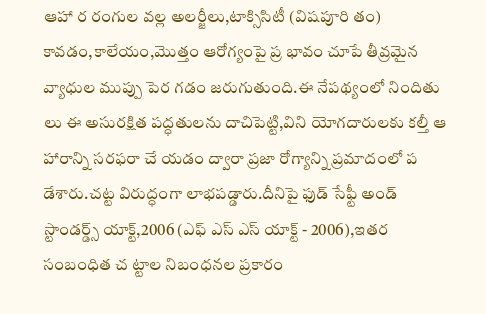ఆహా ర రంగుల వల్ల అలర్జీలు,టాక్సిసిటీ (విషపూరి తం) కావడం,కాలేయం,మొత్తం ఆరోగ్యంపై ప్ర భావం చూపే తీవ్రమైన వ్యాధుల ముప్పు పెర గడం జరుగుతుంది.ఈ నేపథ్యంలో నిందితు లు ఈ అసురక్షిత పద్ధతులను దాచిపెట్టి,విని యోగదారులకు కల్తీ ఆ హారాన్ని సరఫరా చే యడం ద్వారా ప్రజా రోగ్యాన్ని ప్రమాదంలో ప డేశారు.చట్ట విరుద్ధంగా లాభపడ్డారు.దీనిపై ఫుడ్ సేఫ్టీ అండ్ స్టాండర్డ్స్ యాక్ట్,2006 (ఎఫ్ ఎస్ ఎస్ యాక్ట్ - 2006),ఇతర సంబంధిత చ ట్టాల నిబంధనల ప్రకారం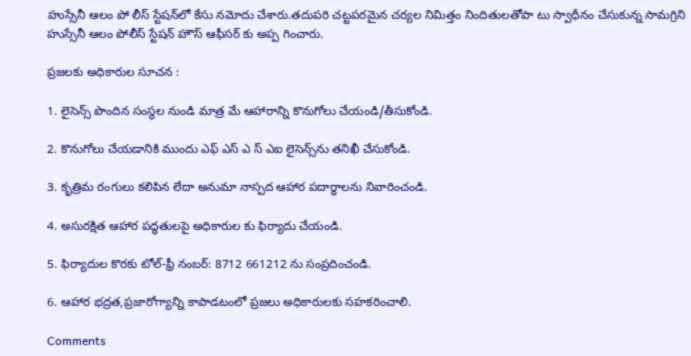హుస్సేనీ ఆలం పో లీస్ స్టేషన్‌లో కేసు నమోదు చేశారు.తదుపరి చట్టపరమైన చర్యల నిమిత్తం నిందితులతోపా టు స్వాధీనం చేసుకున్న సామగ్రిని హుస్సేనీ ఆలం పోలీస్ స్టేషన్ హౌస్ ఆఫీసర్ కు అప్ప గించారు.

ప్రజలకు అధికారుల సూచన :

1. లైసెన్స్ పొందిన సంస్థల నుండి మాత్ర మే ఆహారాన్ని కొనుగోలు చేయండి/తీసుకోండి.

2. కొనుగోలు చేయడానికి ముందు ఎఫ్ ఎస్ ఎ స్ ఎఐ లైసెన్స్‌ను తనిఖీ చేసుకోండి.

3. కృత్రిమ రంగులు కలిపిన లేదా అనుమా నాస్పద ఆహార పదార్థాలను నివారించండి.

4. అసురక్షిత ఆహార పద్ధతులపై అధికారుల కు ఫిర్యాదు చేయండి.

5. ఫిర్యాదుల కొరకు టోల్-ఫ్రీ నంబర్: 8712 661212 ను సంప్రదించండి.

6. ఆహార భద్రత,ప్రజారోగ్యాన్ని కాపాడటంలో ప్రజలు అధికారులకు సహకరించాలి.

Comments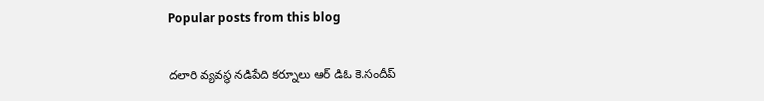Popular posts from this blog

దలారి వ్యవస్థ నడిపేది కర్నూలు ఆర్ డిఓ కె.సందీప్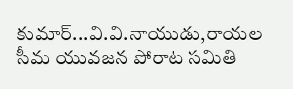కుమార్...వి.వి.నాయుడు,రాయల సీమ యువజన పోరాట సమితి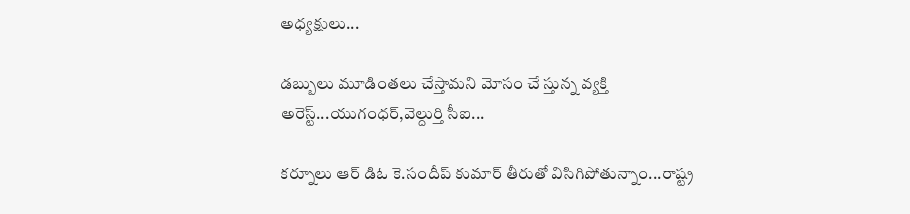అధ్యక్షులు...

డబ్బులు మూడింతలు చేస్తామని మోసం చే స్తున్న వ్యక్తి అరెస్ట్...యుగంధర్,వెల్దుర్తి సీఐ...

కర్నూలు ఆర్ డిఓ కె.సందీప్ కుమార్ తీరుతో విసిగిపోతున్నాం...రాష్ట్ర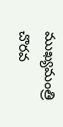ముఖ్యమంత్రి చొరవ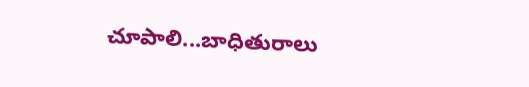చూపాలి...బాధితురాలు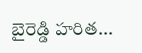బైరెడ్డి హరిత...